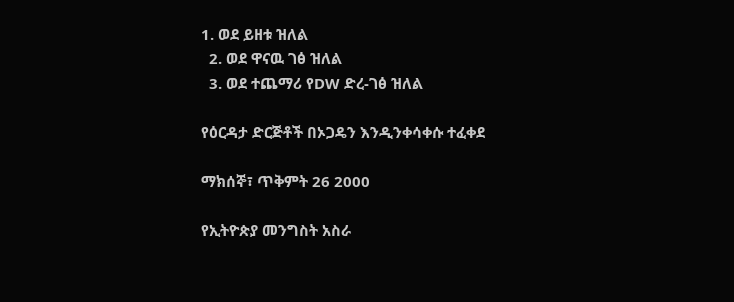1. ወደ ይዘቱ ዝለል
  2. ወደ ዋናዉ ገፅ ዝለል
  3. ወደ ተጨማሪ የDW ድረ-ገፅ ዝለል

የዕርዳታ ድርጅቶች በኦጋዴን እንዲንቀሳቀሱ ተፈቀደ

ማክሰኞ፣ ጥቅምት 26 2000

የኢትዮጵያ መንግስት አስራ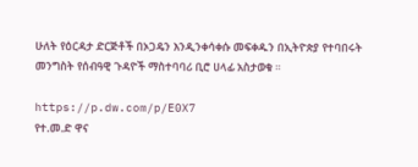ሁለት የዕርዳታ ድርጅቶች በኦጋዴን እንዲንቀሳቀሱ መፍቀዱን በኢትዮጵያ የተባበሩት መንግስት የሰብዓዊ ጉዳዮች ማስተባባሪ ቢሮ ሀላፊ አስታወቁ ።

https://p.dw.com/p/E0X7
የተ.መ.ድ ዋና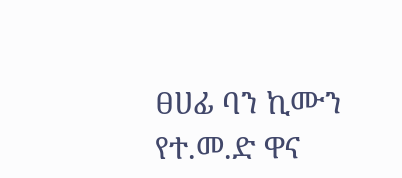ፀሀፊ ባን ኪሙን
የተ.መ.ድ ዋና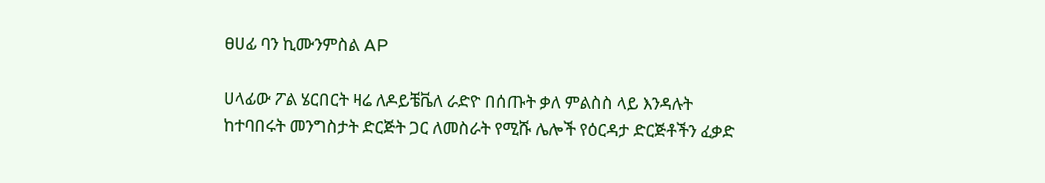ፀሀፊ ባን ኪሙንምስል AP

ሀላፊው ፖል ሄርበርት ዛሬ ለዶይቼቬለ ራድዮ በሰጡት ቃለ ምልስስ ላይ እንዳሉት ከተባበሩት መንግስታት ድርጅት ጋር ለመስራት የሚሹ ሌሎች የዕርዳታ ድርጅቶችን ፈቃድ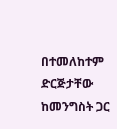በተመለከተም ድርጅታቸው ከመንግስት ጋር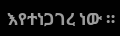እየተነጋገረ ነው ።